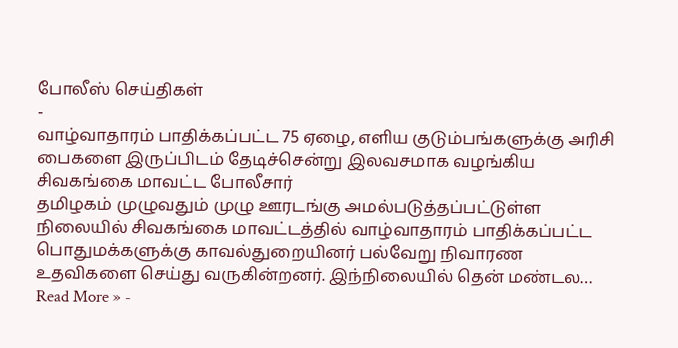போலீஸ் செய்திகள்
-
வாழ்வாதாரம் பாதிக்கப்பட்ட 75 ஏழை, எளிய குடும்பங்களுக்கு அரிசி பைகளை இருப்பிடம் தேடிச்சென்று இலவசமாக வழங்கிய சிவகங்கை மாவட்ட போலீசார்
தமிழகம் முழுவதும் முழு ஊரடங்கு அமல்படுத்தப்பட்டுள்ள நிலையில் சிவகங்கை மாவட்டத்தில் வாழ்வாதாரம் பாதிக்கப்பட்ட பொதுமக்களுக்கு காவல்துறையினர் பல்வேறு நிவாரண உதவிகளை செய்து வருகின்றனர். இந்நிலையில் தென் மண்டல…
Read More » -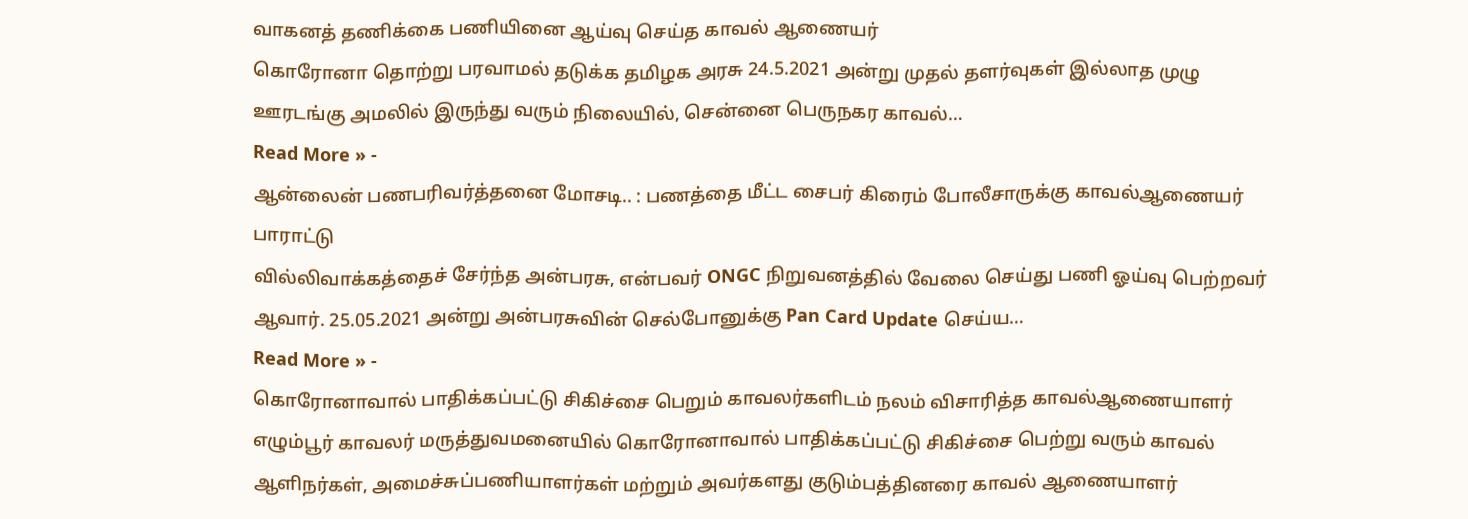வாகனத் தணிக்கை பணியினை ஆய்வு செய்த காவல் ஆணையர்
கொரோனா தொற்று பரவாமல் தடுக்க தமிழக அரசு 24.5.2021 அன்று முதல் தளர்வுகள் இல்லாத முழு ஊரடங்கு அமலில் இருந்து வரும் நிலையில், சென்னை பெருநகர காவல்…
Read More » -
ஆன்லைன் பணபரிவர்த்தனை மோசடி.. : பணத்தை மீட்ட சைபர் கிரைம் போலீசாருக்கு காவல்ஆணையர் பாராட்டு
வில்லிவாக்கத்தைச் சேர்ந்த அன்பரசு, என்பவர் ONGC நிறுவனத்தில் வேலை செய்து பணி ஓய்வு பெற்றவர் ஆவார். 25.05.2021 அன்று அன்பரசுவின் செல்போனுக்கு Pan Card Update செய்ய…
Read More » -
கொரோனாவால் பாதிக்கப்பட்டு சிகிச்சை பெறும் காவலர்களிடம் நலம் விசாரித்த காவல்ஆணையாளர்
எழும்பூர் காவலர் மருத்துவமனையில் கொரோனாவால் பாதிக்கப்பட்டு சிகிச்சை பெற்று வரும் காவல் ஆளிநர்கள், அமைச்சுப்பணியாளர்கள் மற்றும் அவர்களது குடும்பத்தினரை காவல் ஆணையாளர்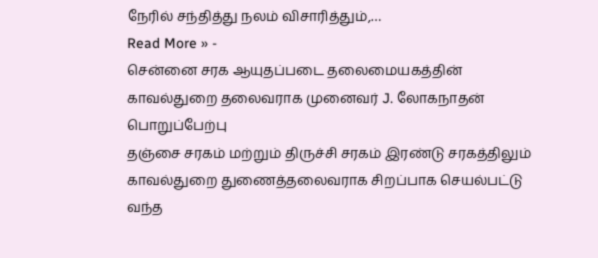நேரில் சந்தித்து நலம் விசாரித்தும்,…
Read More » -
சென்னை சரக ஆயுதப்படை தலைமையகத்தின் காவல்துறை தலைவராக முனைவர் J. லோகநாதன் பொறுப்பேற்பு
தஞ்சை சரகம் மற்றும் திருச்சி சரகம் இரண்டு சரகத்திலும் காவல்துறை துணைத்தலைவராக சிறப்பாக செயல்பட்டு வந்த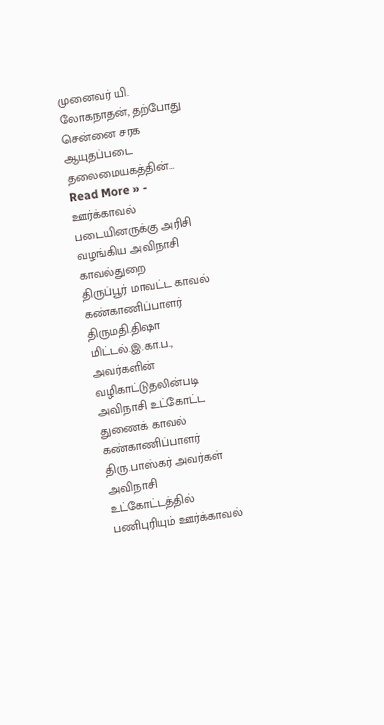முனைவர் யி. லோகநாதன், தற்போது சென்னை சரக ஆயுதப்படை தலைமையகத்தின்…
Read More » -
ஊர்க்காவல் படையினருக்கு அரிசி வழங்கிய அவிநாசி காவல்துறை
திருப்பூர் மாவட்ட காவல் கண்காணிப்பாளர் திருமதி.திஷா மிட்டல்.இ.கா.ப., அவர்களின் வழிகாட்டுதலின்படி அவிநாசி உட்கோட்ட துணைக் காவல் கண்காணிப்பாளர் திரு.பாஸ்கர் அவர்கள் அவிநாசி உட்கோட்டத்தில் பணிபுரியும் ஊர்க்காவல்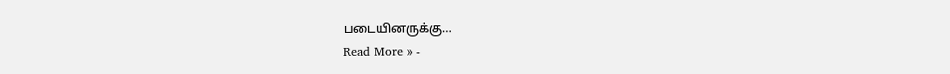படையினருக்கு…
Read More » -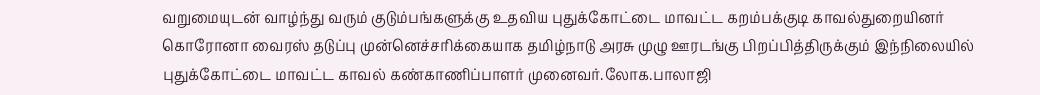வறுமையுடன் வாழ்ந்து வரும் குடும்பங்களுக்கு உதவிய புதுக்கோட்டை மாவட்ட கறம்பக்குடி காவல்துறையினர்
கொரோனா வைரஸ் தடுப்பு முன்னெச்சரிக்கையாக தமிழ்நாடு அரசு முழு ஊரடங்கு பிறப்பித்திருக்கும் இந்நிலையில் புதுக்கோட்டை மாவட்ட காவல் கண்காணிப்பாளர் முனைவர்.லோக.பாலாஜி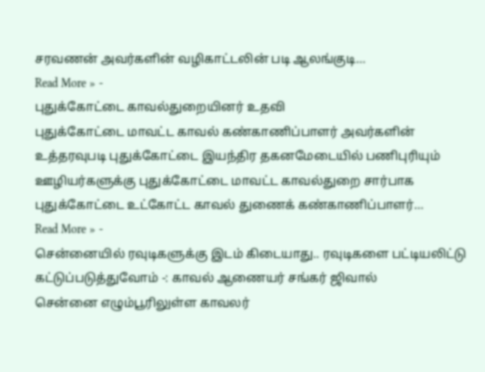சரவணன் அவர்களின் வழிகாட்டலின் படி ஆலங்குடி…
Read More » -
புதுக்கோட்டை காவல்துறையினர் உதவி
புதுக்கோட்டை மாவட்ட காவல் கண்காணிப்பாளர் அவர்களின் உத்தரவுபடி புதுக்கோட்டை இயந்திர தகனமேடையில் பணிபுரியும் ஊழியர்களுக்கு புதுக்கோட்டை மாவட்ட காவல்துறை சார்பாக புதுக்கோட்டை உட்கோட்ட காவல் துணைக் கண்காணிப்பாளர்…
Read More » -
சென்னையில் ரவுடிகளுக்கு இடம் கிடையாது.. ரவுடிகளை பட்டியலிட்டு கட்டுப்படுத்துவோம் -: காவல் ஆணையர் சங்கர் ஜிவால்
சென்னை எழும்பூரிலுள்ள காவலர்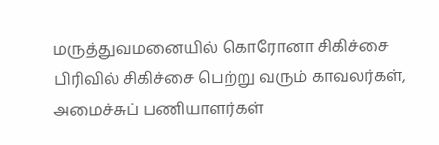மருத்துவமனையில் கொரோனா சிகிச்சை பிரிவில் சிகிச்சை பெற்று வரும் காவலர்கள், அமைச்சுப் பணியாளர்கள்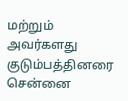மற்றும் அவர்களது குடும்பத்தினரை சென்னை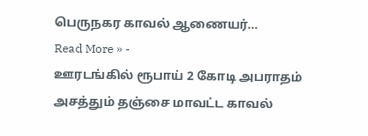பெருநகர காவல் ஆணையர்…
Read More » -
ஊரடங்கில் ரூபாய் 2 கோடி அபராதம் அசத்தும் தஞ்சை மாவட்ட காவல்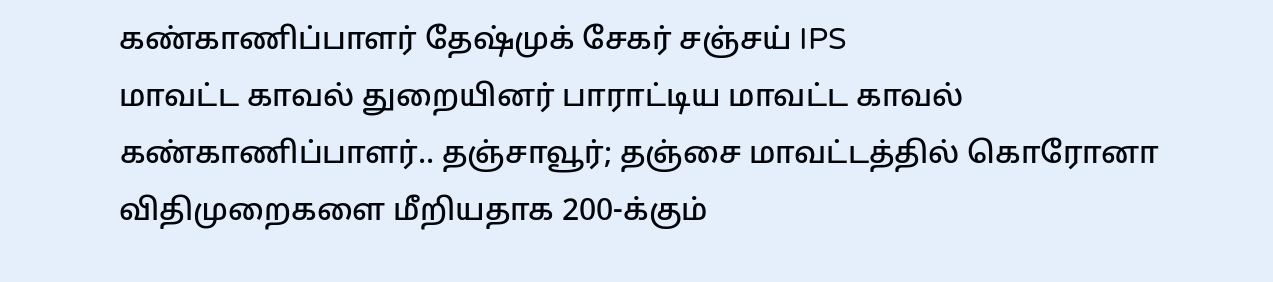கண்காணிப்பாளர் தேஷ்முக் சேகர் சஞ்சய் IPS
மாவட்ட காவல் துறையினர் பாராட்டிய மாவட்ட காவல் கண்காணிப்பாளர்.. தஞ்சாவூர்; தஞ்சை மாவட்டத்தில் கொரோனா விதிமுறைகளை மீறியதாக 200-க்கும்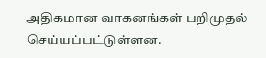அதிகமான வாகனங்கள் பறிமுதல் செய்யப்பட்டுள்ளன.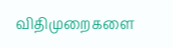விதிமுறைகளை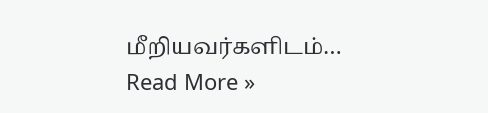மீறியவர்களிடம்…
Read More »